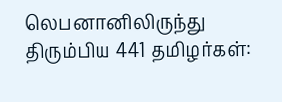லெபனானிலிருந்து திரும்பிய 441 தமிழர்கள்: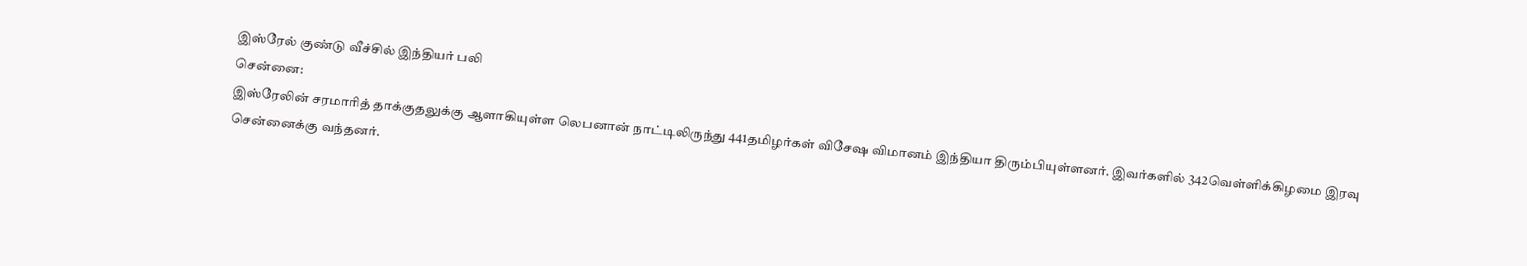இஸ்ரேல் குண்டு வீச்சில் இந்தியர் பலி
சென்னை:
இஸ்ரேலின் சரமாரித் தாக்குதலுக்கு ஆளாகியுள்ள லெபனான் நாட்டிலிருந்து 441தமிழர்கள் விசேஷ விமானம் இந்தியா திரும்பியுள்ளனர். இவர்களில் 342வெள்ளிக்கிழமை இரவு சென்னைக்கு வந்தனர்.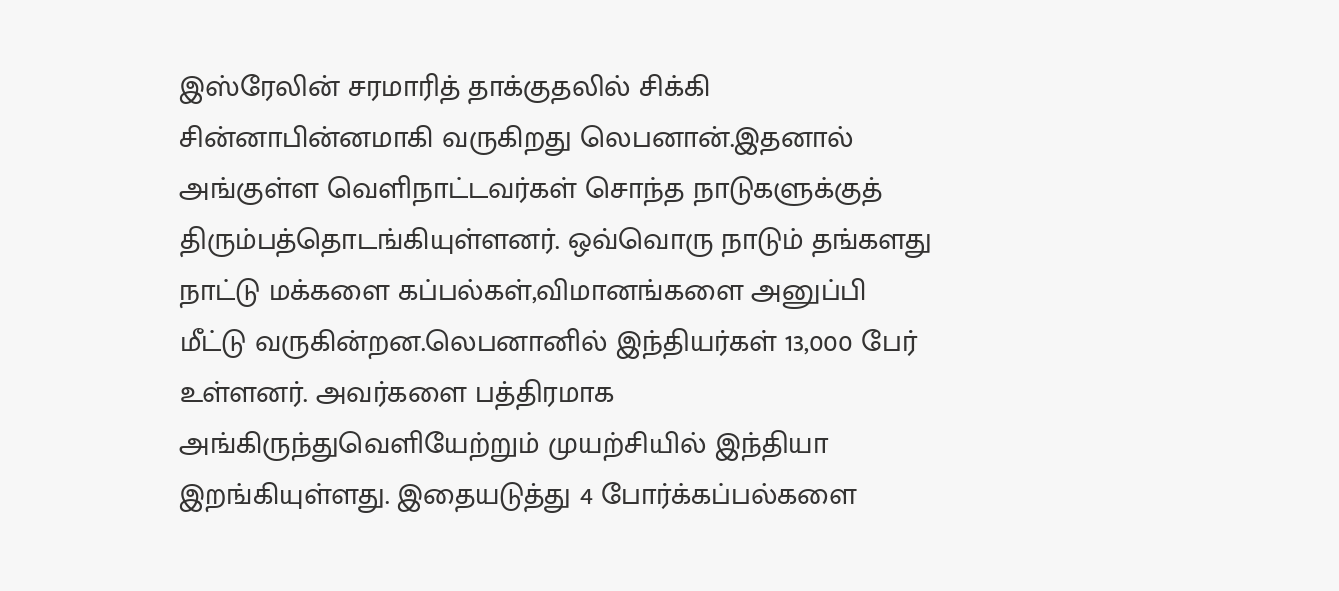இஸ்ரேலின் சரமாரித் தாக்குதலில் சிக்கி சின்னாபின்னமாகி வருகிறது லெபனான்.இதனால் அங்குள்ள வெளிநாட்டவர்கள் சொந்த நாடுகளுக்குத் திரும்பத்தொடங்கியுள்ளனர். ஒவ்வொரு நாடும் தங்களது நாட்டு மக்களை கப்பல்கள்,விமானங்களை அனுப்பி மீட்டு வருகின்றன.லெபனானில் இந்தியர்கள் 13,000 பேர் உள்ளனர். அவர்களை பத்திரமாக அங்கிருந்துவெளியேற்றும் முயற்சியில் இந்தியா இறங்கியுள்ளது. இதையடுத்து 4 போர்க்கப்பல்களை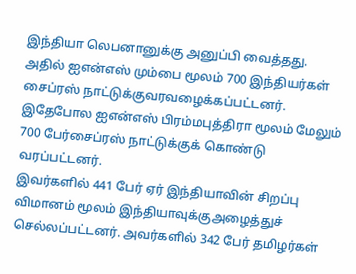இந்தியா லெபனானுக்கு அனுப்பி வைத்தது.
அதில் ஐஎன்எஸ் மும்பை மூலம் 700 இந்தியர்கள் சைப்ரஸ் நாட்டுக்குவரவழைக்கப்பட்டனர். இதேபோல ஐஎன்எஸ் பிரம்மபுத்திரா மூலம் மேலும் 700 பேர்சைப்ரஸ் நாட்டுக்குக் கொண்டு வரப்பட்டனர்.
இவர்களில் 441 பேர் ஏர் இந்தியாவின் சிறப்பு விமானம் மூலம் இந்தியாவுக்குஅழைத்துச் செல்லப்பட்டனர். அவர்களில் 342 பேர் தமிழர்கள்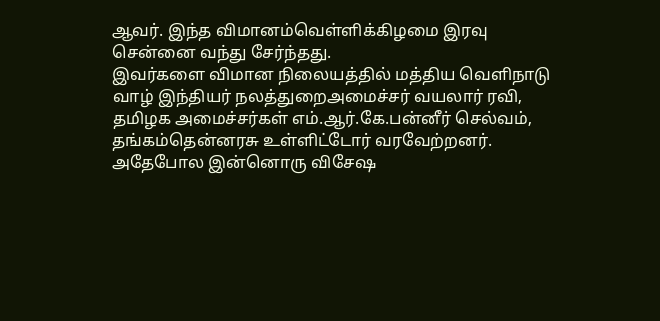ஆவர். இந்த விமானம்வெள்ளிக்கிழமை இரவு சென்னை வந்து சேர்ந்தது.
இவர்களை விமான நிலையத்தில் மத்திய வெளிநாடு வாழ் இந்தியர் நலத்துறைஅமைச்சர் வயலார் ரவி, தமிழக அமைச்சர்கள் எம்.ஆர்.கே.பன்னீர் செல்வம், தங்கம்தென்னரசு உள்ளிட்டோர் வரவேற்றனர்.
அதேபோல இன்னொரு விசேஷ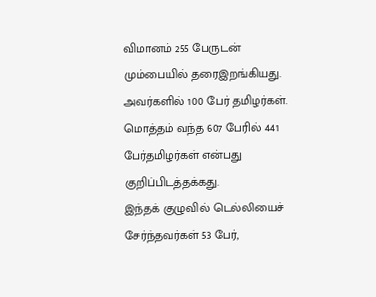விமானம் 255 பேருடன் மும்பையில் தரைஇறங்கியது. அவர்களில் 100 பேர் தமிழர்கள். மொத்தம் வந்த 607 பேரில் 441 பேர்தமிழர்கள் என்பது குறிப்பிடத்தக்கது.
இந்தக் குழுவில் டெல்லியைச் சேர்ந்தவர்கள் 53 பேர்,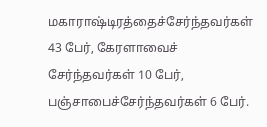மகாராஷ்டிரத்தைச்சேர்ந்தவர்கள் 43 பேர், கேரளாவைச் சேர்ந்தவர்கள் 10 பேர், பஞ்சாபைச்சேர்ந்தவர்கள் 6 பேர்.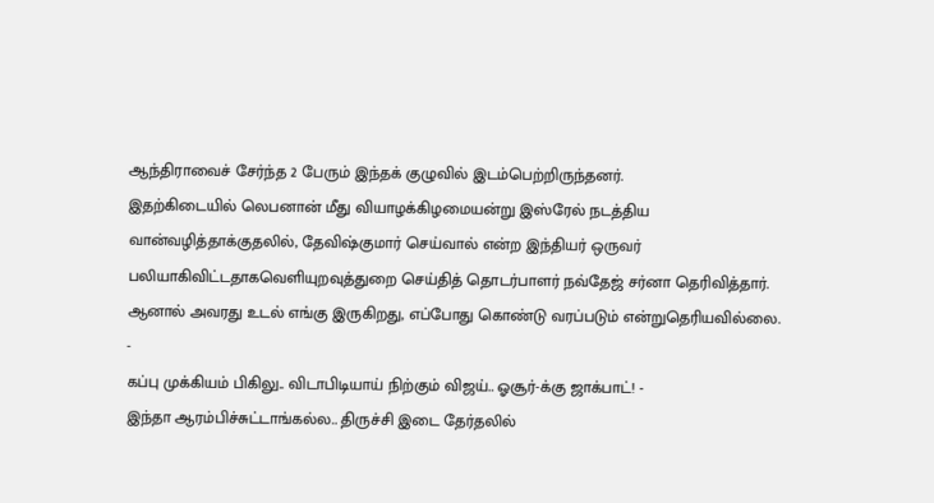ஆந்திராவைச் சேர்ந்த 2 பேரும் இந்தக் குழுவில் இடம்பெற்றிருந்தனர்.
இதற்கிடையில் லெபனான் மீது வியாழக்கிழமையன்று இஸ்ரேல் நடத்திய வான்வழித்தாக்குதலில், தேவிஷ்குமார் செய்வால் என்ற இந்தியர் ஒருவர் பலியாகிவிட்டதாகவெளியுறவுத்துறை செய்தித் தொடர்பாளர் நவ்தேஜ் சர்னா தெரிவித்தார்.
ஆனால் அவரது உடல் எங்கு இருகிறது, எப்போது கொண்டு வரப்படும் என்றுதெரியவில்லை.
-
கப்பு முக்கியம் பிகிலு.. விடாபிடியாய் நிற்கும் விஜய்.. ஓசூர்-க்கு ஜாக்பாட்! -
இந்தா ஆரம்பிச்சுட்டாங்கல்ல.. திருச்சி இடை தேர்தலில்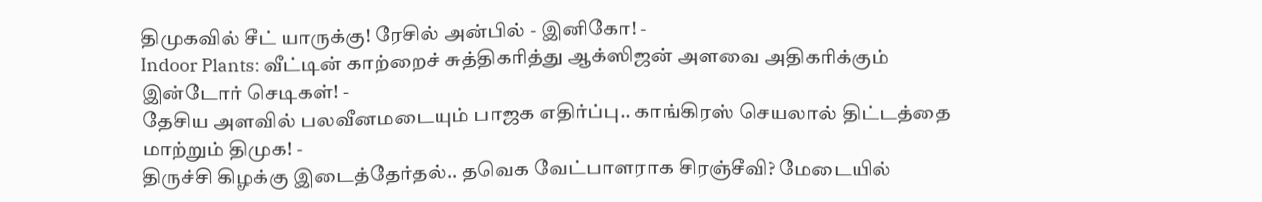திமுகவில் சீட் யாருக்கு! ரேசில் அன்பில் - இனிகோ! -
Indoor Plants: வீட்டின் காற்றைச் சுத்திகரித்து ஆக்ஸிஜன் அளவை அதிகரிக்கும் இன்டோர் செடிகள்! -
தேசிய அளவில் பலவீனமடையும் பாஜக எதிர்ப்பு.. காங்கிரஸ் செயலால் திட்டத்தை மாற்றும் திமுக! -
திருச்சி கிழக்கு இடைத்தேர்தல்.. தவெக வேட்பாளராக சிரஞ்சீவி? மேடையில்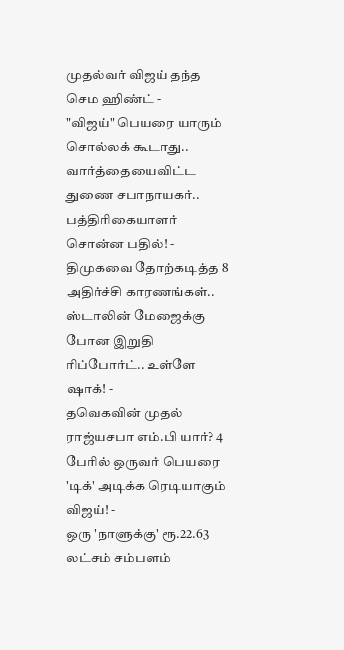முதல்வர் விஜய் தந்த செம ஹிண்ட் -
"விஜய்" பெயரை யாரும் சொல்லக் கூடாது.. வார்த்தையைவிட்ட துணை சபாநாயகர்.. பத்திரிகையாளர் சொன்ன பதில்! -
திமுகவை தோற்கடித்த 8 அதிர்ச்சி காரணங்கள்.. ஸ்டாலின் மேஜைக்கு போன இறுதி ரிப்போர்ட்.. உள்ளே ஷாக்! -
தவெகவின் முதல் ராஜ்யசபா எம்.பி யார்? 4 பேரில் ஒருவர் பெயரை 'டிக்' அடிக்க ரெடியாகும் விஜய்! -
ஒரு 'நாளுக்கு' ரூ.22.63 லட்சம் சம்பளம்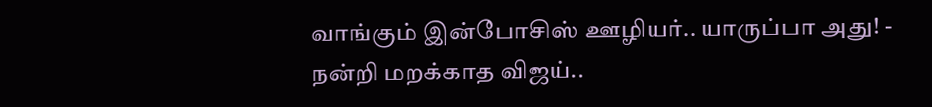வாங்கும் இன்போசிஸ் ஊழியர்.. யாருப்பா அது! -
நன்றி மறக்காத விஜய்..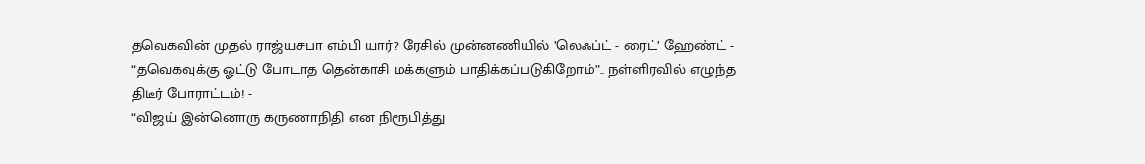தவெகவின் முதல் ராஜ்யசபா எம்பி யார்? ரேசில் முன்னணியில் ’லெஃப்ட் - ரைட்’ ஹேண்ட் -
“தவெகவுக்கு ஓட்டு போடாத தென்காசி மக்களும் பாதிக்கப்படுகிறோம்”.. நள்ளிரவில் எழுந்த திடீர் போராட்டம்! -
“விஜய் இன்னொரு கருணாநிதி என நிரூபித்து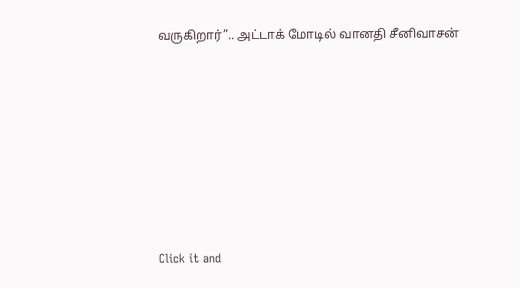வருகிறார்”.. அட்டாக் மோடில் வானதி சீனிவாசன்












Click it and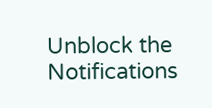Unblock the Notifications